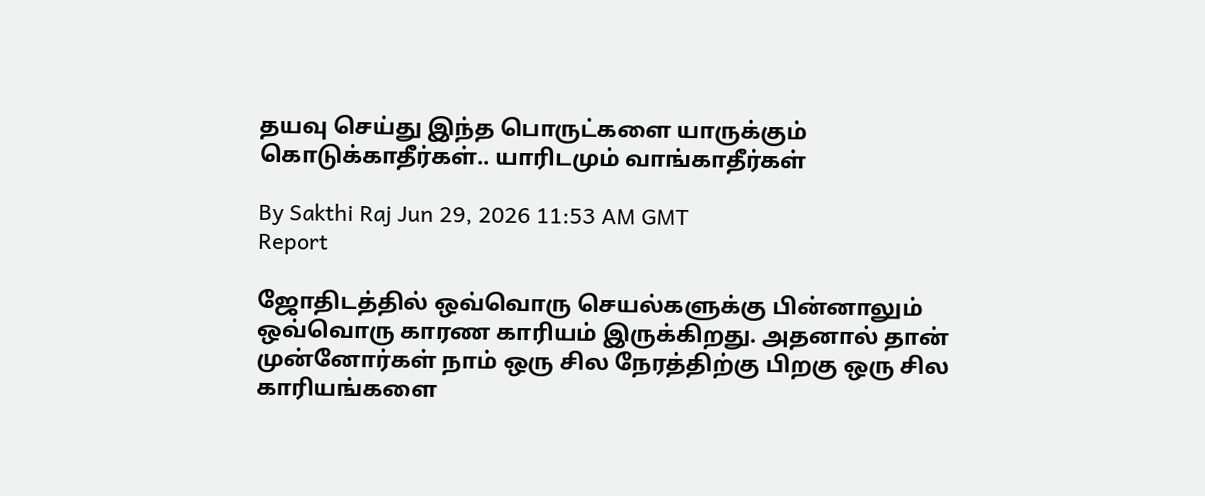தயவு செய்து இந்த பொருட்களை யாருக்கும் கொடுக்காதீர்கள்.. யாரிடமும் வாங்காதீர்கள்

By Sakthi Raj Jun 29, 2026 11:53 AM GMT
Report

ஜோதிடத்தில் ஒவ்வொரு செயல்களுக்கு பின்னாலும் ஒவ்வொரு காரண காரியம் இருக்கிறது. அதனால் தான் முன்னோர்கள் நாம் ஒரு சில நேரத்திற்கு பிறகு ஒரு சில காரியங்களை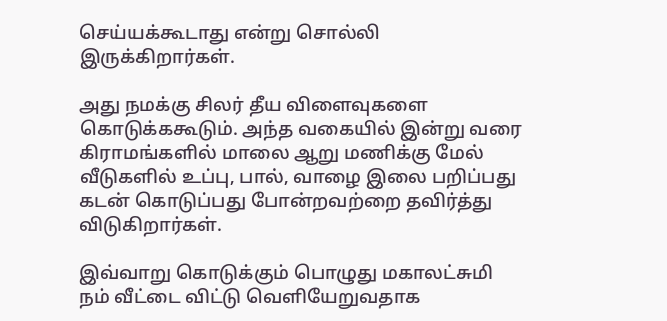செய்யக்கூடாது என்று சொல்லி இருக்கிறார்கள்.

அது நமக்கு சிலர் தீய விளைவுகளை கொடுக்ககூடும். அந்த வகையில் இன்று வரை கிராமங்களில் மாலை ஆறு மணிக்கு மேல் வீடுகளில் உப்பு, பால், வாழை இலை பறிப்பது கடன் கொடுப்பது போன்றவற்றை தவிர்த்து விடுகிறார்கள்.

இவ்வாறு கொடுக்கும் பொழுது மகாலட்சுமி நம் வீட்டை விட்டு வெளியேறுவதாக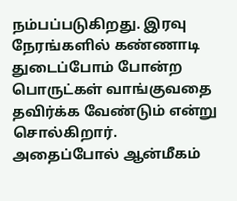நம்பப்படுகிறது. இரவு நேரங்களில் கண்ணாடி துடைப்போம் போன்ற பொருட்கள் வாங்குவதை தவிர்க்க வேண்டும் என்று சொல்கிறார். அதைப்போல் ஆன்மீகம்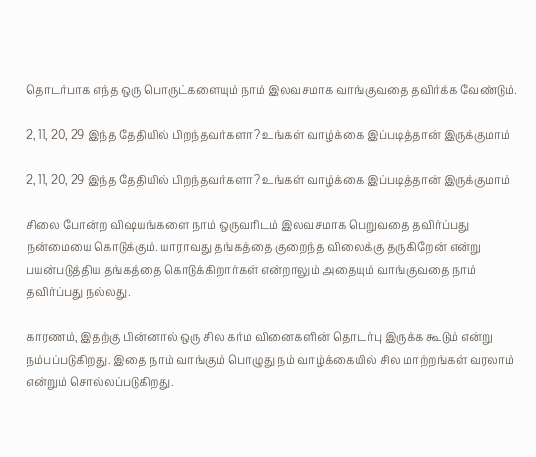தொடர்பாக எந்த ஒரு பொருட்களையும் நாம் இலவசமாக வாங்குவதை தவிர்க்க வேண்டும்.

2, 11, 20, 29 இந்த தேதியில் பிறந்தவர்களா? உங்கள் வாழ்க்கை இப்படித்தான் இருக்குமாம்

2, 11, 20, 29 இந்த தேதியில் பிறந்தவர்களா? உங்கள் வாழ்க்கை இப்படித்தான் இருக்குமாம்

சிலை போன்ற விஷயங்களை நாம் ஒருவரிடம் இலவசமாக பெறுவதை தவிர்ப்பது நன்மையை கொடுக்கும். யாராவது தங்கத்தை குறைந்த விலைக்கு தருகிறேன் என்று பயன்படுத்திய தங்கத்தை கொடுக்கிறார்கள் என்றாலும் அதையும் வாங்குவதை நாம் தவிர்ப்பது நல்லது.

காரணம், இதற்கு பின்னால் ஒரு சில கர்ம வினைகளின் தொடர்பு இருக்க கூடும் என்று நம்பப்படுகிறது. இதை நாம் வாங்கும் பொழுது நம் வாழ்க்கையில் சில மாற்றங்கள் வரலாம் என்றும் சொல்லப்படுகிறது.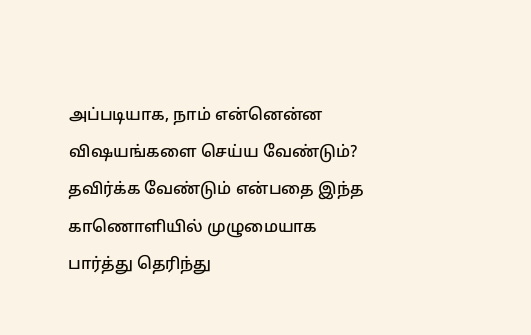அப்படியாக, நாம் என்னென்ன விஷயங்களை செய்ய வேண்டும்? தவிர்க்க வேண்டும் என்பதை இந்த காணொளியில் முழுமையாக பார்த்து தெரிந்து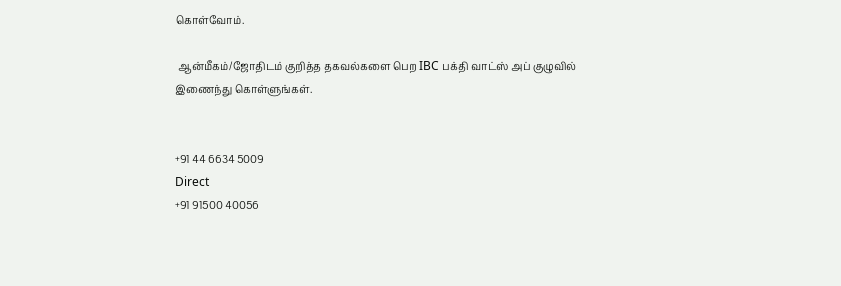கொள்வோம்.

 ஆன்மீகம்/ஜோதிடம் குறித்த தகவல்களை பெற IBC பக்தி வாட்ஸ் அப் குழுவில் இணைந்து கொள்ளுங்கள்.


+91 44 6634 5009
Direct
+91 91500 40056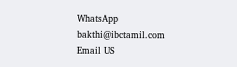WhatsApp
bakthi@ibctamil.com
Email US